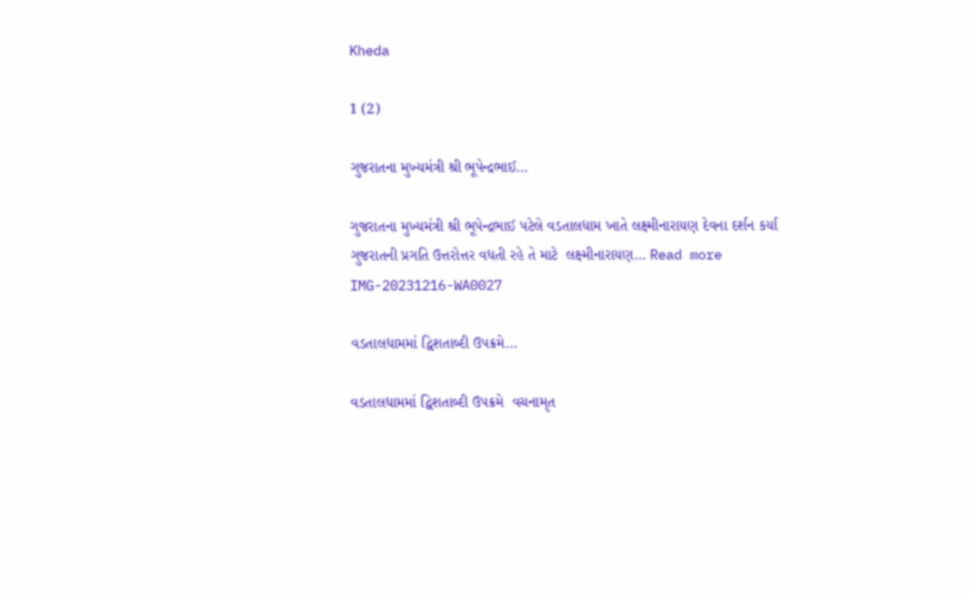Kheda

1 (2)

ગુજરાતના મુખ્યમંત્રી શ્રી ભૂપેન્દ્રભાઈ…

ગુજરાતના મુખ્યમંત્રી શ્રી ભૂપેન્દ્રભાઈ પટેલે વડતાલધામ ખાતે લક્ષ્મીનારાયણ દેવના દર્શન કર્યા ગુજરાતની પ્રગતિ ઉત્તરોત્તર વધતી રહે તે માટે  લક્ષ્મીનારાયણ… Read more
IMG-20231216-WA0027

વડતાલધામમાં દ્વિશતાબ્દી ઉપક્રમે…

વડતાલધામમાં દ્વિશતાબ્દી ઉપક્રમે  વચનામૃત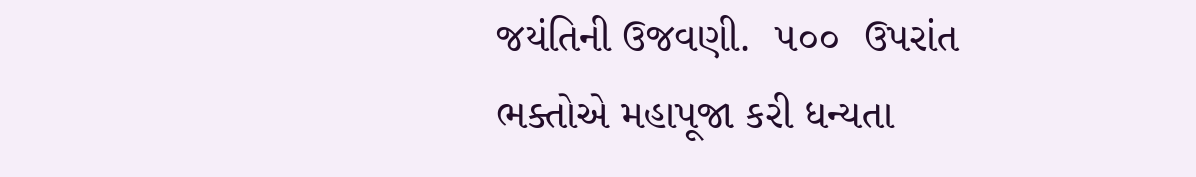જયંતિની ઉજવણી.  ૫૦૦  ઉપરાંત ભક્તોએ મહાપૂજા કરી ધન્યતા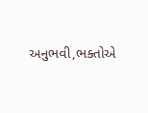અનુભવી,ભક્તોએ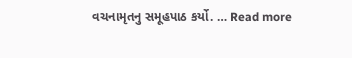વચનામૃતનુ સમૂહપાઠ કર્યો. … Read more